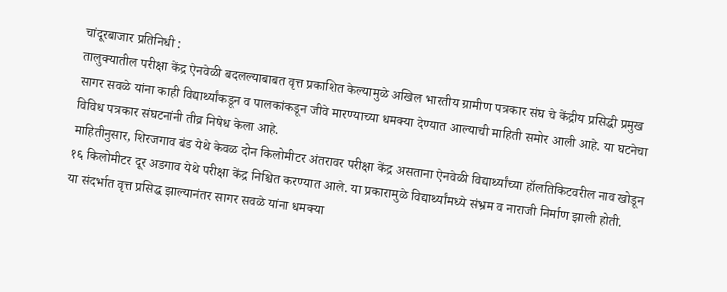चांदूरबाजार प्रतिनिधी :
तालुक्यातील परीक्षा केंद्र ऐनवेळी बदलल्याबाबत वृत्त प्रकाशित केल्यामुळे अखिल भारतीय ग्रामीण पत्रकार संघ चे केंद्रीय प्रसिद्धी प्रमुख सागर सवळे यांना काही विद्यार्थ्यांकडून व पालकांकडून जीवे मारण्याच्या धमक्या देण्यात आल्याची माहिती समोर आली आहे. या घटनेचा विविध पत्रकार संघटनांनी तीव्र निषेध केला आहे.
माहितीनुसार, शिरजगाव बंड येथे केवळ दोन किलोमीटर अंतरावर परीक्षा केंद्र असताना ऐनवेळी विद्यार्थ्यांच्या हॉलतिकिटवरील नाव खोडून १६ किलोमीटर दूर अडगाव येथे परीक्षा केंद्र निश्चित करण्यात आले. या प्रकारामुळे विद्यार्थ्यांमध्ये संभ्रम व नाराजी निर्माण झाली होती.
या संदर्भात वृत्त प्रसिद्ध झाल्यानंतर सागर सवळे यांना धमक्या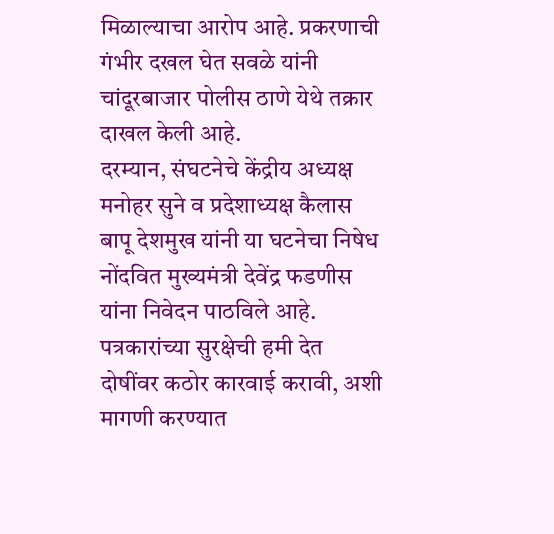मिळाल्याचा आरोप आहे. प्रकरणाची गंभीर दखल घेत सवळे यांनी चांदूरबाजार पोलीस ठाणे येथे तक्रार दाखल केली आहे.
दरम्यान, संघटनेचे केंद्रीय अध्यक्ष मनोहर सुने व प्रदेशाध्यक्ष कैलास बापू देशमुख यांनी या घटनेचा निषेध नोंदवित मुख्यमंत्री देवेंद्र फडणीस यांना निवेदन पाठविले आहे. पत्रकारांच्या सुरक्षेची हमी देत दोषींवर कठोर कारवाई करावी, अशी मागणी करण्यात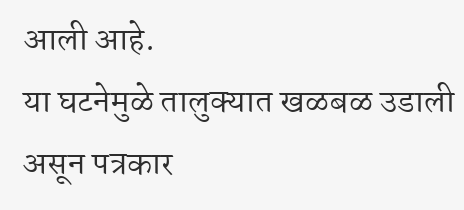आली आहे.
या घटनेमुळे तालुक्यात खळबळ उडाली असून पत्रकार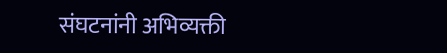संघटनांनी अभिव्यक्ती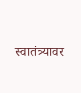स्वातंत्र्यावर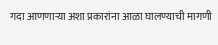गदा आणणाऱ्या अशा प्रकारांना आळा घालण्याची मागणी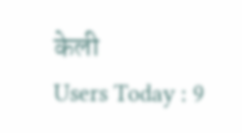केली
Users Today : 9